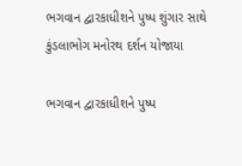ભગવાન દ્વારકાધીશને પુષ્પ શુંગાર સાથે કુંડલાભોગ મનોરથ દર્શન યોજાયા

ભગવાન દ્વારકાધીશને પુષ્પ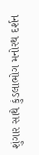શુંગાર સાથે કુંડલાભોગ મનોરથ દર્શન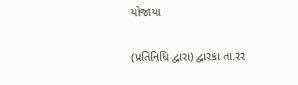યોજાયા

(પ્રતિનિધિ દ્વારા) દ્વારકા તા.રર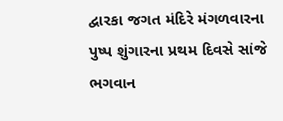દ્વારકા જગત મંદિરે મંગળવારના પુષ્પ શુંગારના પ્રથમ દિવસે સાંજે ભગવાન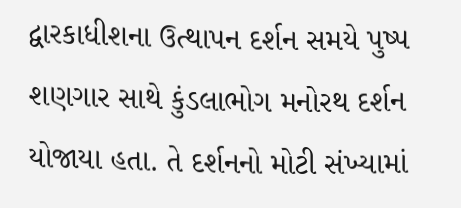દ્વારકાધીશના ઉત્થાપન દર્શન સમયે પુષ્પ શણગાર સાથે કુંડલાભોગ મનોરથ દર્શન યોજાયા હતા. તે દર્શનનો મોટી સંખ્યામાં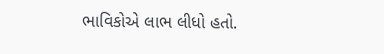ભાવિકોએ લાભ લીધો હતો.